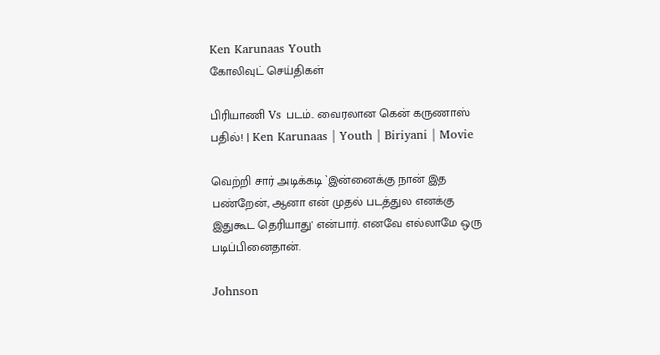Ken Karunaas Youth
கோலிவுட் செய்திகள்

பிரியாணி Vs படம்.. வைரலான கென் கருணாஸ் பதில்! | Ken Karunaas | Youth | Biriyani | Movie

வெற்றி சார் அடிக்கடி `இன்னைக்கு நான் இத பண்றேன், ஆனா என் முதல் படத்துல எனக்கு இதுகூட தெரியாது' என்பார். எனவே எல்லாமே ஒரு படிப்பினைதான்.

Johnson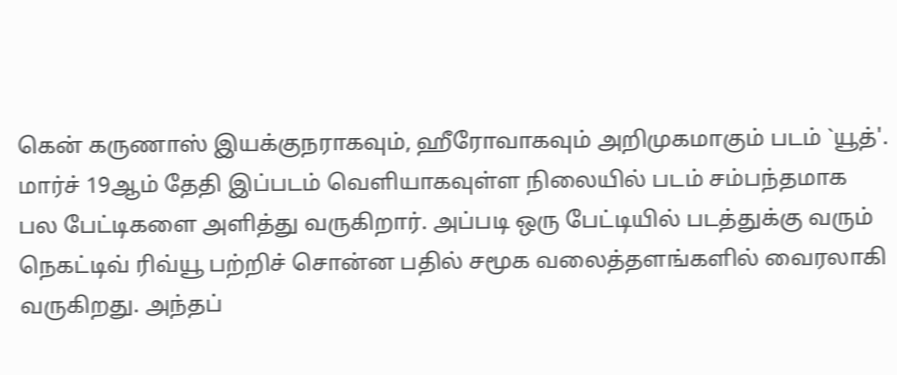கென் கருணாஸ் இயக்குநராகவும், ஹீரோவாகவும் அறிமுகமாகும் படம் `யூத்'. மார்ச் 19ஆம் தேதி இப்படம் வெளியாகவுள்ள நிலையில் படம் சம்பந்தமாக பல பேட்டிகளை அளித்து வருகிறார். அப்படி ஒரு பேட்டியில் படத்துக்கு வரும் நெகட்டிவ் ரிவ்யூ பற்றிச் சொன்ன பதில் சமூக வலைத்தளங்களில் வைரலாகி வருகிறது. அந்தப்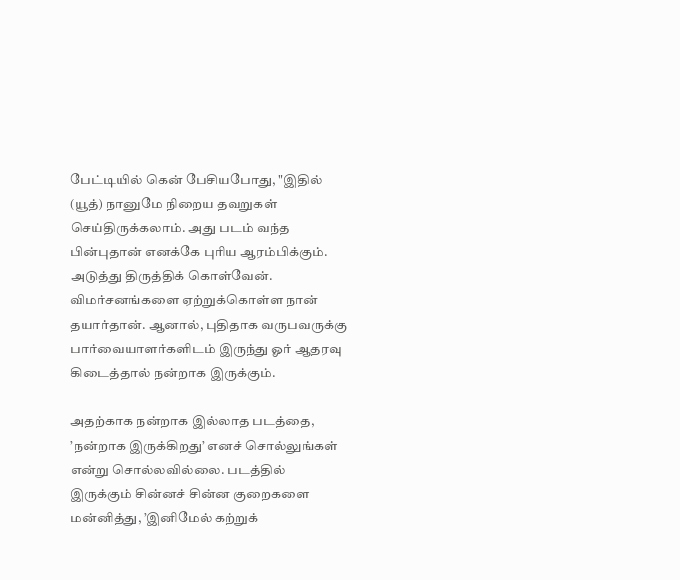பேட்டியில் கென் பேசியபோது, "இதில் (யூத்) நானுமே நிறைய தவறுகள் செய்திருக்கலாம். அது படம் வந்த பின்புதான் எனக்கே புரிய ஆரம்பிக்கும். அடுத்து திருத்திக் கொள்வேன். விமர்சனங்களை ஏற்றுக்கொள்ள நான் தயார்தான். ஆனால், புதிதாக வருபவருக்கு பார்வையாளர்களிடம் இருந்து ஓர் ஆதரவு கிடைத்தால் நன்றாக இருக்கும்.

அதற்காக நன்றாக இல்லாத படத்தை, ’நன்றாக இருக்கிறது’ எனச் சொல்லுங்கள் என்று சொல்லவில்லை. படத்தில் இருக்கும் சின்னச் சின்ன குறைகளை மன்னித்து, ’இனிமேல் கற்றுக்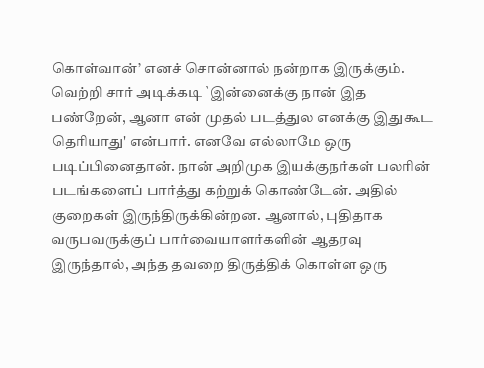கொள்வான்’ எனச் சொன்னால் நன்றாக இருக்கும். வெற்றி சார் அடிக்கடி `இன்னைக்கு நான் இத பண்றேன், ஆனா என் முதல் படத்துல எனக்கு இதுகூட தெரியாது' என்பார். எனவே எல்லாமே ஒரு படிப்பினைதான். நான் அறிமுக இயக்குநர்கள் பலரின் படங்களைப் பார்த்து கற்றுக் கொண்டேன். அதில் குறைகள் இருந்திருக்கின்றன. ஆனால், புதிதாக வருபவருக்குப் பார்வையாளர்களின் ஆதரவு இருந்தால், அந்த தவறை திருத்திக் கொள்ள ஒரு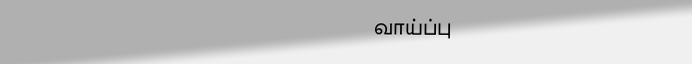வாய்ப்பு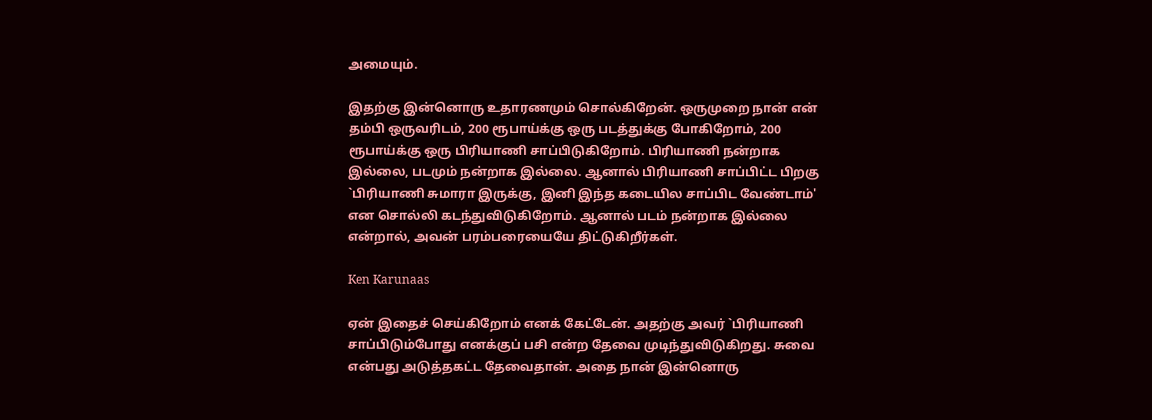அமையும்.

இதற்கு இன்னொரு உதாரணமும் சொல்கிறேன். ஒருமுறை நான் என் தம்பி ஒருவரிடம், 200 ரூபாய்க்கு ஒரு படத்துக்கு போகிறோம், 200 ரூபாய்க்கு ஒரு பிரியாணி சாப்பிடுகிறோம். பிரியாணி நன்றாக இல்லை, படமும் நன்றாக இல்லை. ஆனால் பிரியாணி சாப்பிட்ட பிறகு `பிரியாணி சுமாரா இருக்கு, இனி இந்த கடையில சாப்பிட வேண்டாம்' என சொல்லி கடந்துவிடுகிறோம். ஆனால் படம் நன்றாக இல்லை என்றால், அவன் பரம்பரையையே திட்டுகிறீர்கள்.

Ken Karunaas

ஏன் இதைச் செய்கிறோம் எனக் கேட்டேன். அதற்கு அவர் `பிரியாணி சாப்பிடும்போது எனக்குப் பசி என்ற தேவை முடிந்துவிடுகிறது. சுவை என்பது அடுத்தகட்ட தேவைதான். அதை நான் இன்னொரு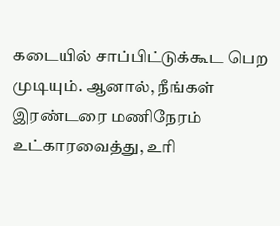கடையில் சாப்பிட்டுக்கூட பெற முடியும். ஆனால், நீங்கள் இரண்டரை மணிநேரம் உட்காரவைத்து, உரி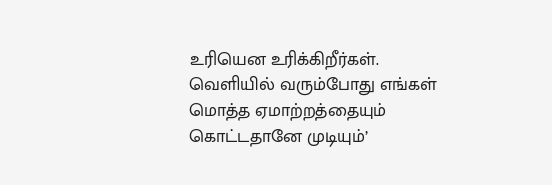உரியென உரிக்கிறீர்கள். வெளியில் வரும்போது எங்கள் மொத்த ஏமாற்றத்தையும் கொட்டதானே முடியும்’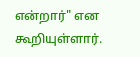என்றார்" என கூறியுள்ளார்.